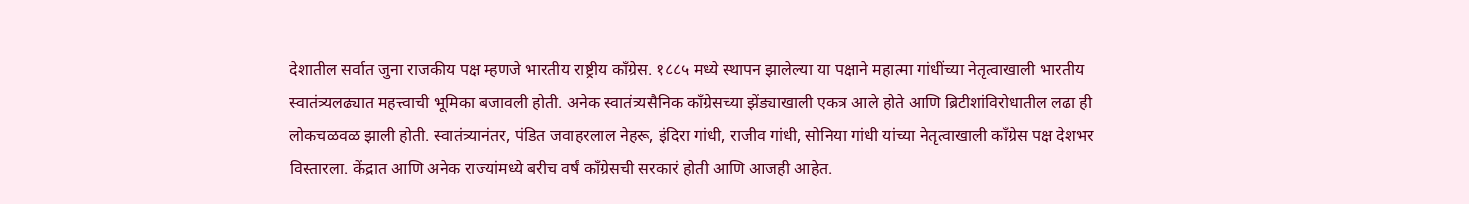देशातील सर्वात जुना राजकीय पक्ष म्हणजे भारतीय राष्ट्रीय काँग्रेस. १८८५ मध्ये स्थापन झालेल्या या पक्षाने महात्मा गांधींच्या नेतृत्वाखाली भारतीय स्वातंत्र्यलढ्यात महत्त्वाची भूमिका बजावली होती. अनेक स्वातंत्र्यसैनिक काँग्रेसच्या झेंड्याखाली एकत्र आले होते आणि ब्रिटीशांविरोधातील लढा ही लोकचळवळ झाली होती. स्वातंत्र्यानंतर, पंडित जवाहरलाल नेहरू, इंदिरा गांधी, राजीव गांधी, सोनिया गांधी यांच्या नेतृत्वाखाली काँग्रेस पक्ष देशभर विस्तारला. केंद्रात आणि अनेक राज्यांमध्ये बरीच वर्षं काँग्रेसची सरकारं होती आणि आजही आहेत.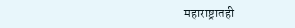महाराष्ट्रातही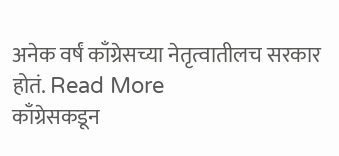अनेक वर्षं काँग्रेसच्या नेतृत्वातीलच सरकार होतं. Read More
काँग्रेसकडून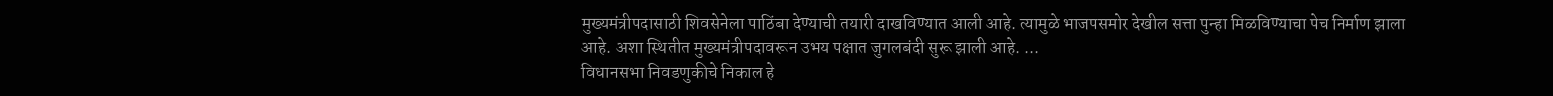मुख्यमंत्रीपदासाठी शिवसेनेला पाठिंबा देण्याची तयारी दाखविण्यात आली आहे. त्यामुळे भाजपसमोर देखील सत्ता पुन्हा मिळविण्याचा पेच निर्माण झाला आहे. अशा स्थितीत मुख्यमंत्रीपदावरून उभय पक्षात जुगलबंदी सुरू झाली आहे. ...
विधानसभा निवडणुकीचे निकाल हे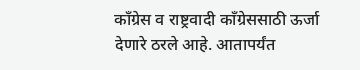काँग्रेस व राष्ट्रवादी काँग्रेससाठी ऊर्जा देणारे ठरले आहे. आतापर्यंत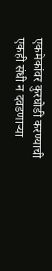एकमेकांवर कुरघोडी करण्याची एकही संधी न दवडणाऱ्या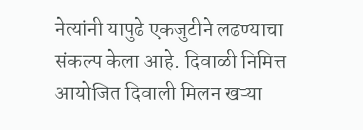नेत्यांनी यापुढे एकजुटीने लढण्याचा संकल्प केला आहे. दिवाळी निमित्त आयोजित दिवाली मिलन खऱ्या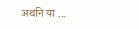अर्थाने या ...